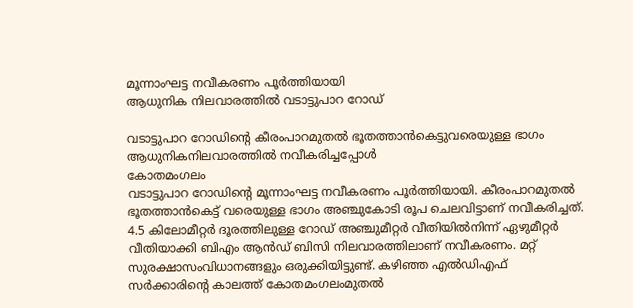മൂന്നാംഘട്ട നവീകരണം പൂർത്തിയായി
ആധുനിക നിലവാരത്തിൽ വടാട്ടുപാറ റോഡ്

വടാട്ടുപാറ റോഡിന്റെ കീരംപാറമുതൽ ഭൂതത്താൻകെട്ടുവരെയുള്ള ഭാഗം ആധുനികനിലവാരത്തിൽ നവീകരിച്ചപ്പോൾ
കോതമംഗലം
വടാട്ടുപാറ റോഡിന്റെ മൂന്നാംഘട്ട നവീകരണം പൂർത്തിയായി. കീരംപാറമുതൽ ഭൂതത്താൻകെട്ട് വരെയുള്ള ഭാഗം അഞ്ചുകോടി രൂപ ചെലവിട്ടാണ് നവീകരിച്ചത്.
4.5 കിലോമീറ്റർ ദൂരത്തിലുള്ള റോഡ് അഞ്ചുമീറ്റർ വീതിയിൽനിന്ന് ഏഴുമീറ്റർ വീതിയാക്കി ബിഎം ആൻഡ് ബിസി നിലവാരത്തിലാണ് നവീകരണം. മറ്റ് സുരക്ഷാസംവിധാനങ്ങളും ഒരുക്കിയിട്ടുണ്ട്. കഴിഞ്ഞ എൽഡിഎഫ് സർക്കാരിന്റെ കാലത്ത് കോതമംഗലംമുതൽ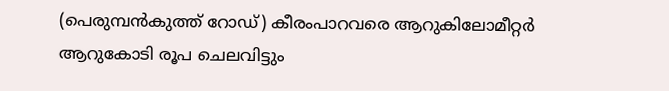(പെരുമ്പൻകുത്ത് റോഡ്) കീരംപാറവരെ ആറുകിലോമീറ്റർ ആറുകോടി രൂപ ചെലവിട്ടും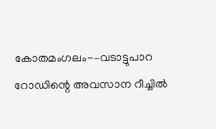കോതമംഗലം-–വടാട്ടുപാറ റോഡിന്റെ അവസാന റീച്ചിൽ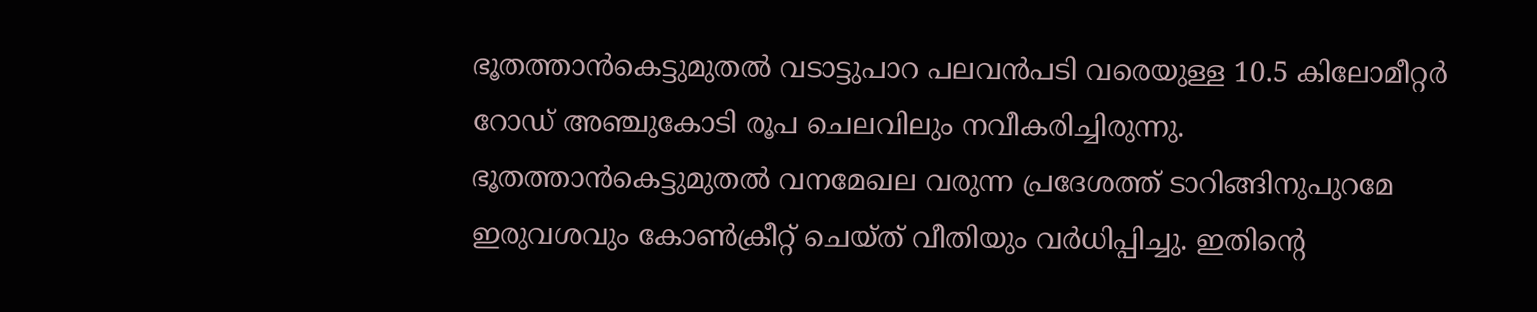ഭൂതത്താൻകെട്ടുമുതൽ വടാട്ടുപാറ പലവൻപടി വരെയുള്ള 10.5 കിലോമീറ്റർ റോഡ് അഞ്ചുകോടി രൂപ ചെലവിലും നവീകരിച്ചിരുന്നു. ഭൂതത്താൻകെട്ടുമുതൽ വനമേഖല വരുന്ന പ്രദേശത്ത് ടാറിങ്ങിനുപുറമേ ഇരുവശവും കോൺക്രീറ്റ് ചെയ്ത് വീതിയും വർധിപ്പിച്ചു. ഇതിന്റെ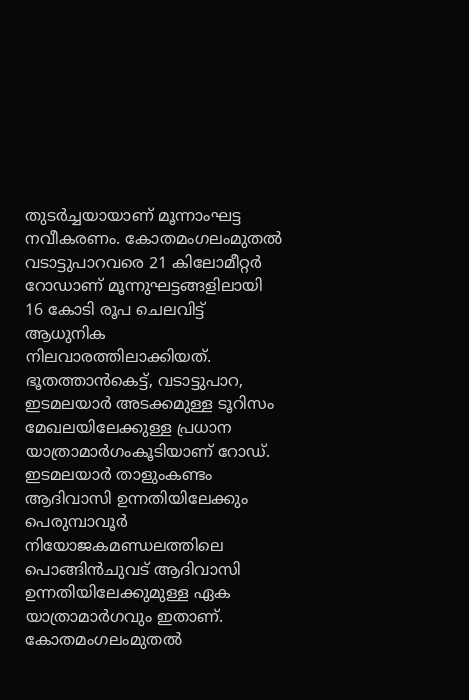തുടർച്ചയായാണ് മൂന്നാംഘട്ട നവീകരണം. കോതമംഗലംമുതൽ വടാട്ടുപാറവരെ 21 കിലോമീറ്റർ റോഡാണ് മൂന്നുഘട്ടങ്ങളിലായി 16 കോടി രൂപ ചെലവിട്ട് ആധുനിക നിലവാരത്തിലാക്കിയത്.
ഭൂതത്താൻകെട്ട്, വടാട്ടുപാറ, ഇടമലയാർ അടക്കമുള്ള ടൂറിസം മേഖലയിലേക്കുള്ള പ്രധാന യാത്രാമാർഗംകൂടിയാണ് റോഡ്. ഇടമലയാർ താളുംകണ്ടം ആദിവാസി ഉന്നതിയിലേക്കും പെരുമ്പാവൂർ നിയോജകമണ്ഡലത്തിലെ പൊങ്ങിൻചുവട് ആദിവാസി ഉന്നതിയിലേക്കുമുള്ള ഏക യാത്രാമാർഗവും ഇതാണ്. കോതമംഗലംമുതൽ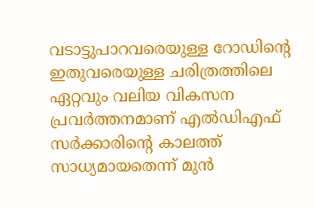വടാട്ടുപാറവരെയുള്ള റോഡിന്റെ ഇതുവരെയുള്ള ചരിത്രത്തിലെ ഏറ്റവും വലിയ വികസന പ്രവർത്തനമാണ് എൽഡിഎഫ് സർക്കാരിന്റെ കാലത്ത് സാധ്യമായതെന്ന് മുൻ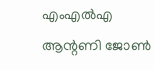എംഎൽഎ ആന്റണി ജോൺ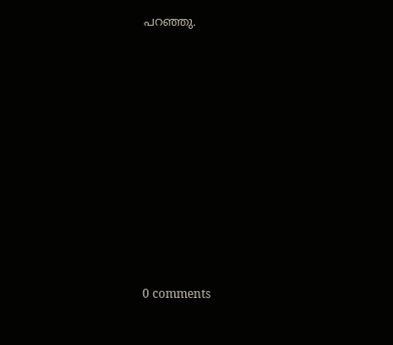പറഞ്ഞു.










0 comments